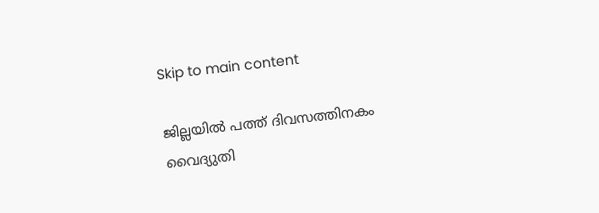Skip to main content

ജില്ലയില്‍ പത്ത് ദിവസത്തിനകം വൈദ്യുതി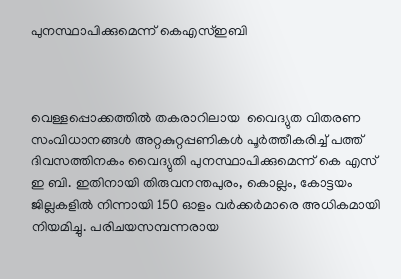പുനസ്ഥാപിക്കുമെന്ന് കെഎസ്ഇബി



വെള്ളപ്പൊക്കത്തില്‍ തകരാറിലായ  വൈദ്യുത വിതരണ സംവിധാനങ്ങള്‍ അറ്റകുറ്റപ്പണികള്‍ പൂര്‍ത്തീകരിച്ച് പത്ത് ദിവസത്തിനകം വൈദ്യുതി പുനസ്ഥാപിക്കുമെന്ന് കെ എസ് ഇ ബി. ഇതിനായി തിരുവനന്തപുരം, കൊല്ലം, കോട്ടയം ജില്ലകളില്‍ നിന്നായി 150 ഓളം വര്‍ക്കര്‍മാരെ അധികമായി നിയമിച്ചു. പരിചയസമ്പന്നരായ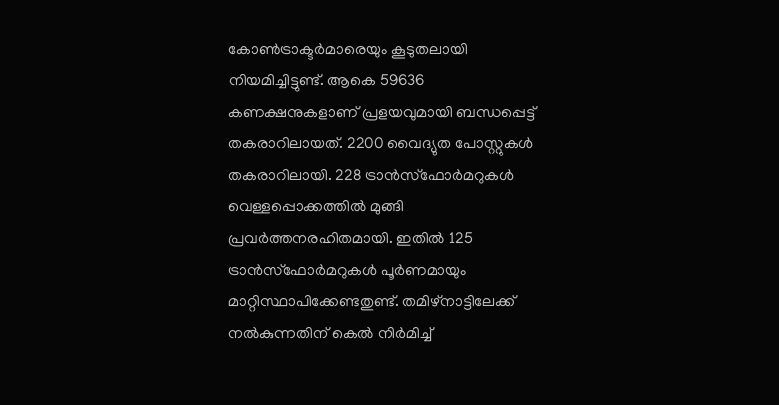കോണ്‍ട്രാക്ടര്‍മാരെയും കൂടുതലായി നിയമിച്ചിട്ടുണ്ട്. ആകെ 59636 കണക്ഷനുകളാണ് പ്രളയവുമായി ബന്ധപ്പെട്ട് തകരാറിലായത്. 2200 വൈദ്യുത പോസ്റ്റുകള്‍ തകരാറിലായി. 228 ട്രാന്‍സ്‌ഫോര്‍മറുകള്‍ വെള്ളപ്പൊക്കത്തില്‍ മുങ്ങി പ്രവര്‍ത്തനരഹിതമായി. ഇതില്‍ 125 ട്രാന്‍സ്‌ഫോര്‍മറുകള്‍ പൂര്‍ണമായും മാറ്റിസ്ഥാപിക്കേണ്ടതുണ്ട്. തമിഴ്‌നാട്ടിലേക്ക് നല്‍കുന്നതിന് കെല്‍ നിര്‍മിച്ച്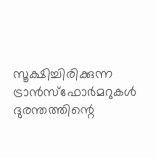സൂക്ഷിച്ചിരിക്കുന്ന ട്രാന്‍സ്‌ഫോര്‍മറുകള്‍ ദുരന്തത്തിന്റെ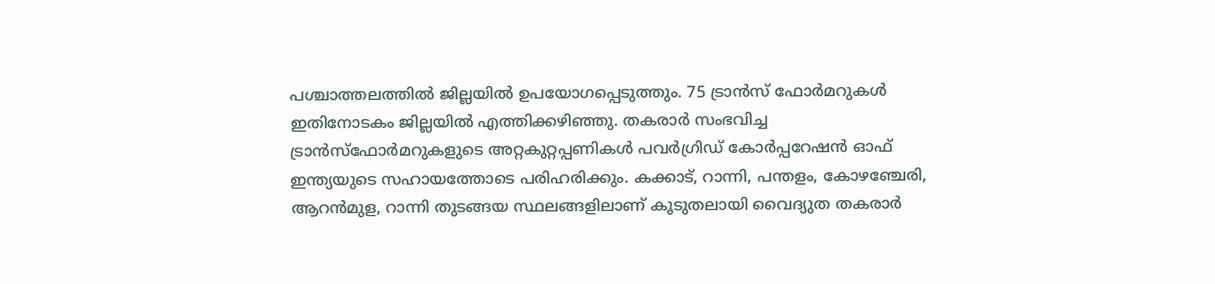പശ്ചാത്തലത്തില്‍ ജില്ലയില്‍ ഉപയോഗപ്പെടുത്തും. 75 ട്രാന്‍സ് ഫോര്‍മറുകള്‍ ഇതിനോടകം ജില്ലയില്‍ എത്തിക്കഴിഞ്ഞു. തകരാര്‍ സംഭവിച്ച ട്രാന്‍സ്‌ഫോര്‍മറുകളുടെ അറ്റകുറ്റപ്പണികള്‍ പവര്‍ഗ്രിഡ് കോര്‍പ്പറേഷന്‍ ഓഫ് ഇന്ത്യയുടെ സഹായത്തോടെ പരിഹരിക്കും. കക്കാട്, റാന്നി, പന്തളം, കോഴഞ്ചേരി, ആറന്‍മുള, റാന്നി തുടങ്ങയ സ്ഥലങ്ങളിലാണ് കൂടുതലായി വൈദ്യുത തകരാര്‍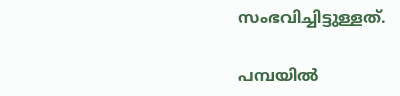സംഭവിച്ചിട്ടുള്ളത്.

പമ്പയില്‍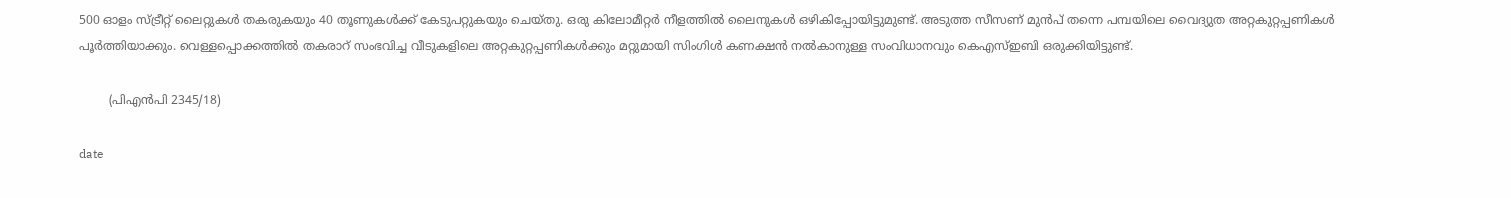500 ഓളം സ്ട്രീറ്റ് ലൈറ്റുകള്‍ തകരുകയും 40 തൂണുകള്‍ക്ക് കേടുപറ്റുകയും ചെയ്തു. ഒരു കിലോമീറ്റര്‍ നീളത്തില്‍ ലൈനുകള്‍ ഒഴികിപ്പോയിട്ടുമുണ്ട്. അടുത്ത സീസണ് മുന്‍പ് തന്നെ പമ്പയിലെ വൈദ്യുത അറ്റകുറ്റപ്പണികള്‍ പൂര്‍ത്തിയാക്കും. വെള്ളപ്പൊക്കത്തില്‍ തകരാറ് സംഭവിച്ച വീടുകളിലെ അറ്റകുറ്റപ്പണികള്‍ക്കും മറ്റുമായി സിംഗിള്‍ കണക്ഷന്‍ നല്‍കാനുള്ള സംവിധാനവും കെഎസ്ഇബി ഒരുക്കിയിട്ടുണ്ട്.

        (പിഎന്‍പി 2345/18)

date